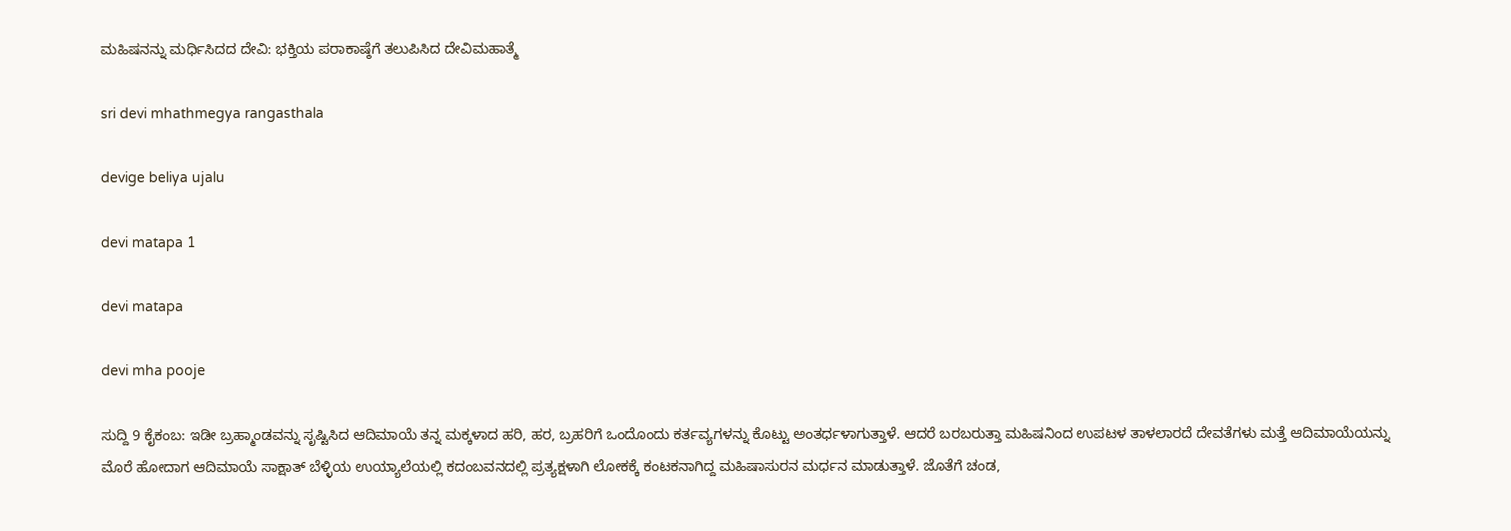ಮಹಿಷನನ್ನು ಮರ್ಧಿಸಿದದ ದೇವಿ: ಭಕ್ತಿಯ ಪರಾಕಾಷ್ಠೆಗೆ ತಲುಪಿಸಿದ ದೇವಿಮಹಾತ್ಮೆ

sri devi mhathmegya rangasthala

devige beliya ujalu

devi matapa 1

devi matapa

devi mha pooje

ಸುದ್ದಿ 9 ಕೈಕಂಬ: ಇಡೀ ಬ್ರಹ್ಮಾಂಡವನ್ನು ಸೃಷ್ಟಿಸಿದ ಆದಿಮಾಯೆ ತನ್ನ ಮಕ್ಕಳಾದ ಹರಿ, ಹರ, ಬ್ರಹರಿಗೆ ಒಂದೊಂದು ಕರ್ತವ್ಯಗಳನ್ನು ಕೊಟ್ಟು ಅಂತರ್ಧಳಾಗುತ್ತಾಳೆ. ಆದರೆ ಬರಬರುತ್ತಾ ಮಹಿಷನಿಂದ ಉಪಟಳ ತಾಳಲಾರದೆ ದೇವತೆಗಳು ಮತ್ತೆ ಆದಿಮಾಯೆಯನ್ನು ಮೊರೆ ಹೋದಾಗ ಆದಿಮಾಯೆ ಸಾಕ್ಷಾತ್ ಬೆಳ್ಳಿಯ ಉಯ್ಯಾಲೆಯಲ್ಲಿ ಕದಂಬವನದಲ್ಲಿ ಪ್ರತ್ಯಕ್ಷಳಾಗಿ ಲೋಕಕ್ಕೆ ಕಂಟಕನಾಗಿದ್ದ ಮಹಿಷಾಸುರನ ಮರ್ಧನ ಮಾಡುತ್ತಾಳೆ. ಜೊತೆಗೆ ಚಂಡ,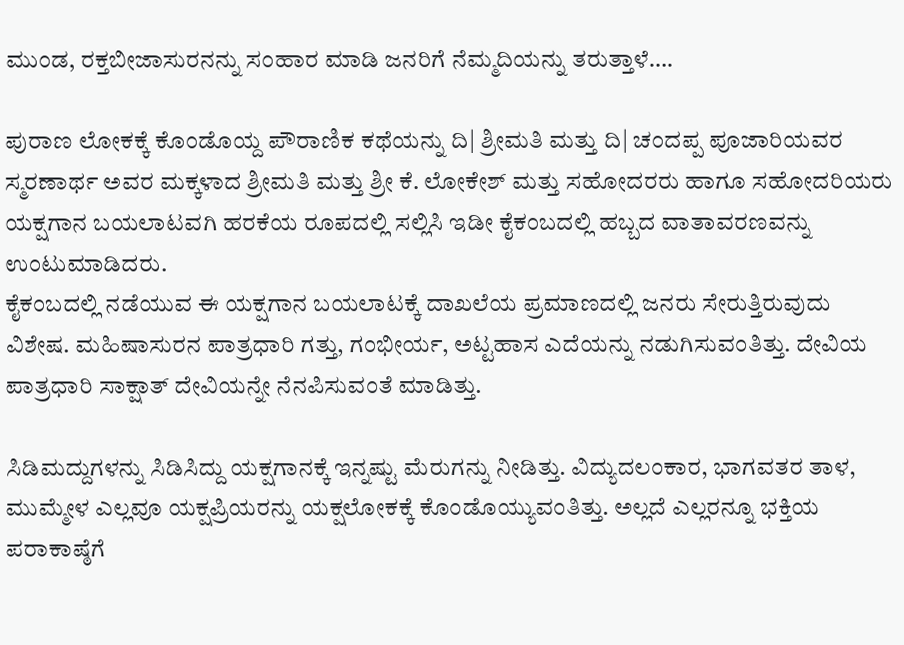ಮುಂಡ, ರಕ್ತಬೀಜಾಸುರನನ್ನು ಸಂಹಾರ ಮಾಡಿ ಜನರಿಗೆ ನೆಮ್ಮದಿಯನ್ನು ತರುತ್ತಾಳೆ….

ಪುರಾಣ ಲೋಕಕ್ಕೆ ಕೊಂಡೊಯ್ದ ಪೌರಾಣಿಕ ಕಥೆಯನ್ನು ದಿ| ಶ್ರೀಮತಿ ಮತ್ತು ದಿ| ಚಂದಪ್ಪ ಪೂಜಾರಿಯವರ ಸ್ಮರಣಾರ್ಥ ಅವರ ಮಕ್ಕಳಾದ ಶ್ರೀಮತಿ ಮತ್ತು ಶ್ರೀ ಕೆ. ಲೋಕೇಶ್ ಮತ್ತು ಸಹೋದರರು ಹಾಗೂ ಸಹೋದರಿಯರು ಯಕ್ಷಗಾನ ಬಯಲಾಟವಗಿ ಹರಕೆಯ ರೂಪದಲ್ಲಿ ಸಲ್ಲಿಸಿ ಇಡೀ ಕೈಕಂಬದಲ್ಲಿ ಹಬ್ಬದ ವಾತಾವರಣವನ್ನು ಉಂಟುಮಾಡಿದರು.
ಕೈಕಂಬದಲ್ಲಿ ನಡೆಯುವ ಈ ಯಕ್ಷಗಾನ ಬಯಲಾಟಕ್ಕೆ ದಾಖಲೆಯ ಪ್ರಮಾಣದಲ್ಲಿ ಜನರು ಸೇರುತ್ತಿರುವುದು ವಿಶೇಷ. ಮಹಿಷಾಸುರನ ಪಾತ್ರಧಾರಿ ಗತ್ತು, ಗಂಭೀರ್ಯ, ಅಟ್ಟಹಾಸ ಎದೆಯನ್ನು ನಡುಗಿಸುವಂತಿತ್ತು. ದೇವಿಯ ಪಾತ್ರಧಾರಿ ಸಾಕ್ಷಾತ್ ದೇವಿಯನ್ನೇ ನೆನಪಿಸುವಂತೆ ಮಾಡಿತ್ತು.

ಸಿಡಿಮದ್ದುಗಳನ್ನು ಸಿಡಿಸಿದ್ದು ಯಕ್ಷಗಾನಕ್ಕೆ ಇನ್ನಷ್ಟು ಮೆರುಗನ್ನು ನೀಡಿತ್ತು. ವಿದ್ಯುದಲಂಕಾರ, ಭಾಗವತರ ತಾಳ, ಮುಮ್ಮೇಳ ಎಲ್ಲವೂ ಯಕ್ಷಪ್ರಿಯರನ್ನು ಯಕ್ಷಲೋಕಕ್ಕೆ ಕೊಂಡೊಯ್ಯುವಂತಿತ್ತು. ಅಲ್ಲದೆ ಎಲ್ಲರನ್ನೂ ಭಕ್ತಿಯ ಪರಾಕಾಷ್ಠೆಗೆ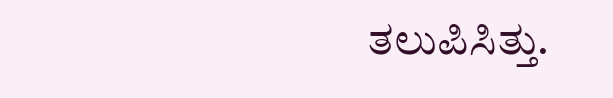ತಲುಪಿಸಿತ್ತು.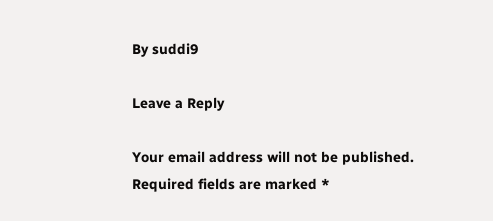By suddi9

Leave a Reply

Your email address will not be published. Required fields are marked *